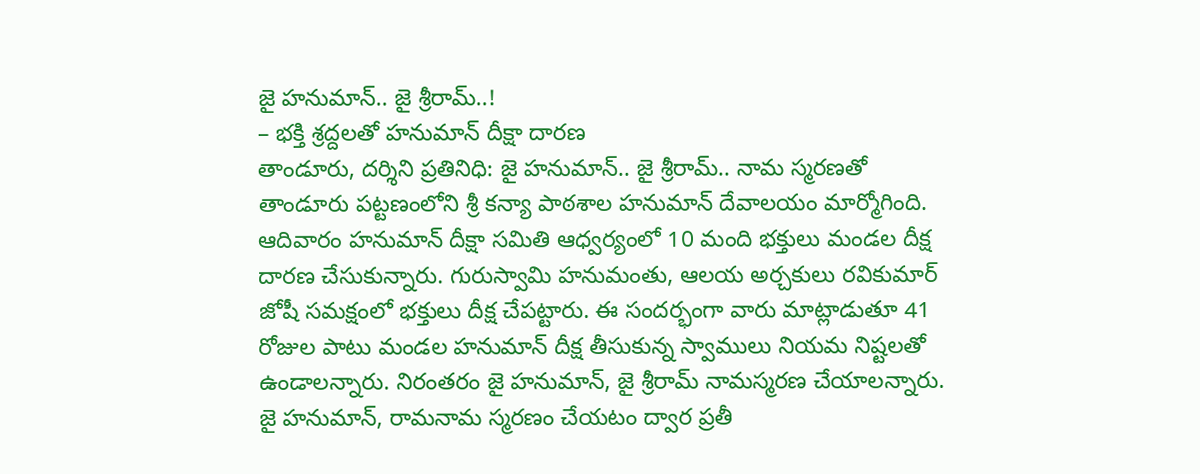జై హనుమాన్.. జై శ్రీరామ్..!
– భక్తి శ్రద్దలతో హనుమాన్ దీక్షా దారణ
తాండూరు, దర్శిని ప్రతినిధి: జై హనుమాన్.. జై శ్రీరామ్.. నామ స్మరణతో తాండూరు పట్టణంలోని శ్రీ కన్యా పాఠశాల హనుమాన్ దేవాలయం మార్మోగింది. ఆదివారం హనుమాన్ దీక్షా సమితి ఆధ్వర్యంలో 10 మంది భక్తులు మండల దీక్ష దారణ చేసుకున్నారు. గురుస్వామి హనుమంతు, ఆలయ అర్చకులు రవికుమార్ జోషీ సమక్షంలో భక్తులు దీక్ష చేపట్టారు. ఈ సందర్భంగా వారు మాట్లాడుతూ 41 రోజుల పాటు మండల హనుమాన్ దీక్ష తీసుకున్న స్వాములు నియమ నిష్టలతో ఉండాలన్నారు. నిరంతరం జై హనుమాన్, జై శ్రీరామ్ నామస్మరణ చేయాలన్నారు. జై హనుమాన్, రామనామ స్మరణం చేయటం ద్వార ప్రతీ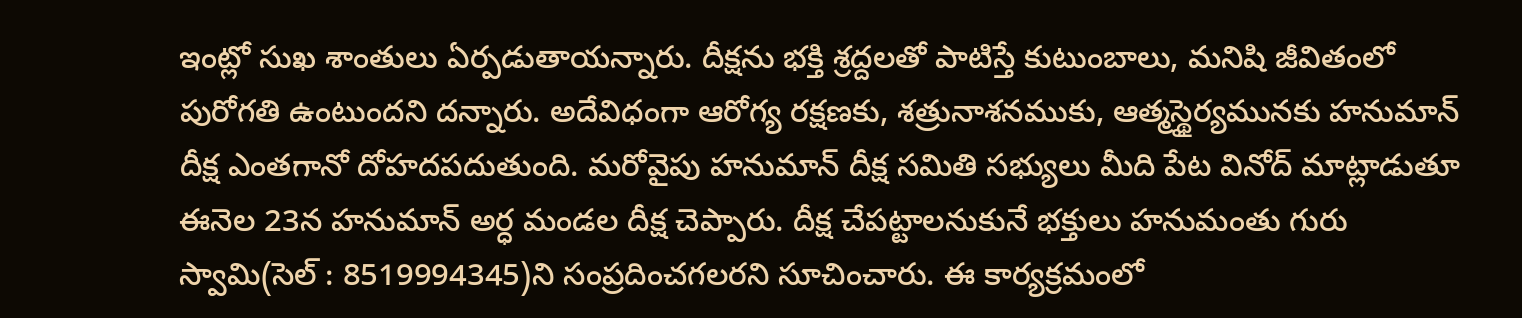ఇంట్లో సుఖ శాంతులు ఏర్పడుతాయన్నారు. దీక్షను భక్తి శ్రద్దలతో పాటిస్తే కుటుంబాలు, మనిషి జీవితంలో పురోగతి ఉంటుందని దన్నారు. అదేవిధంగా ఆరోగ్య రక్షణకు, శత్రునాశనముకు, ఆత్మస్థైర్యమునకు హనుమాన్ దీక్ష ఎంతగానో దోహదపదుతుంది. మరోవైపు హనుమాన్ దీక్ష సమితి సభ్యులు మీది పేట వినోద్ మాట్లాడుతూ ఈనెల 23న హనుమాన్ అర్ధ మండల దీక్ష చెప్పారు. దీక్ష చేపట్టాలనుకునే భక్తులు హనుమంతు గురు స్వామి(సెల్ : 8519994345)ని సంప్రదించగలరని సూచించారు. ఈ కార్యక్రమంలో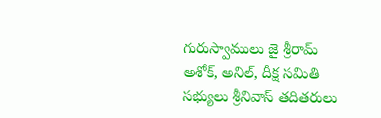గురుస్వాములు జై శ్రీరామ్ అశోక్, అనిల్, దీక్ష సమితి సభ్యులు శ్రీనివాస్ తదితరులు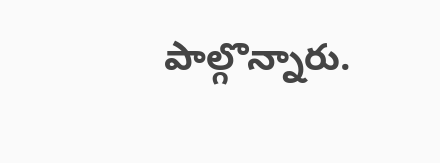పాల్గొన్నారు.